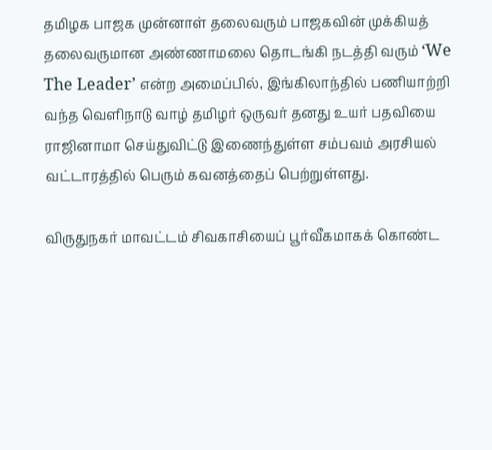தமிழக பாஜக முன்னாள் தலைவரும் பாஜகவின் முக்கியத் தலைவருமான அண்ணாமலை தொடங்கி நடத்தி வரும் ‘We The Leader’ என்ற அமைப்பில், இங்கிலாந்தில் பணியாற்றி வந்த வெளிநாடு வாழ் தமிழர் ஒருவர் தனது உயர் பதவியை ராஜினாமா செய்துவிட்டு இணைந்துள்ள சம்பவம் அரசியல் வட்டாரத்தில் பெரும் கவனத்தைப் பெற்றுள்ளது.

விருதுநகர் மாவட்டம் சிவகாசியைப் பூர்வீகமாகக் கொண்ட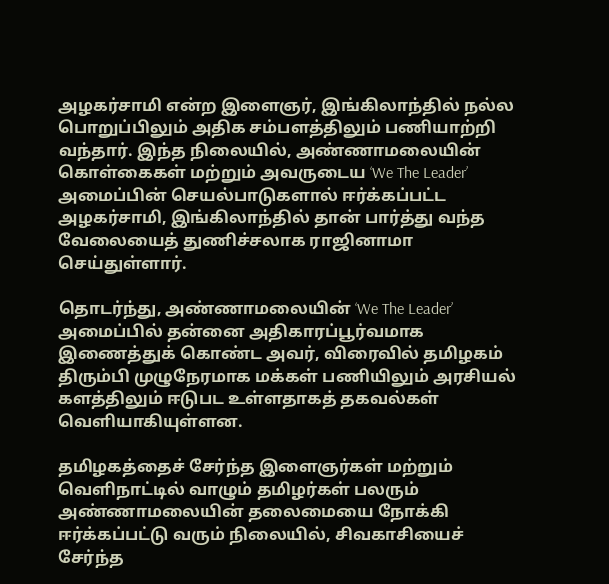அழகர்சாமி என்ற இளைஞர், இங்கிலாந்தில் நல்ல பொறுப்பிலும் அதிக சம்பளத்திலும் பணியாற்றி வந்தார். இந்த நிலையில், அண்ணாமலையின் கொள்கைகள் மற்றும் அவருடைய ‘We The Leader’ அமைப்பின் செயல்பாடுகளால் ஈர்க்கப்பட்ட அழகர்சாமி, இங்கிலாந்தில் தான் பார்த்து வந்த வேலையைத் துணிச்சலாக ராஜினாமா செய்துள்ளார்.

தொடர்ந்து, அண்ணாமலையின் ‘We The Leader’ அமைப்பில் தன்னை அதிகாரப்பூர்வமாக இணைத்துக் கொண்ட அவர், விரைவில் தமிழகம் திரும்பி முழுநேரமாக மக்கள் பணியிலும் அரசியல் களத்திலும் ஈடுபட உள்ளதாகத் தகவல்கள் வெளியாகியுள்ளன.

தமிழகத்தைச் சேர்ந்த இளைஞர்கள் மற்றும் வெளிநாட்டில் வாழும் தமிழர்கள் பலரும் அண்ணாமலையின் தலைமையை நோக்கி ஈர்க்கப்பட்டு வரும் நிலையில், சிவகாசியைச் சேர்ந்த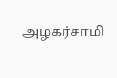அழகர்சாமி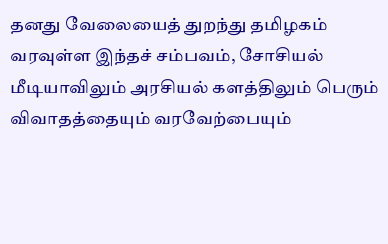தனது வேலையைத் துறந்து தமிழகம் வரவுள்ள இந்தச் சம்பவம், சோசியல் மீடியாவிலும் அரசியல் களத்திலும் பெரும் விவாதத்தையும் வரவேற்பையும்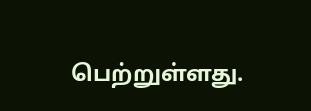பெற்றுள்ளது.